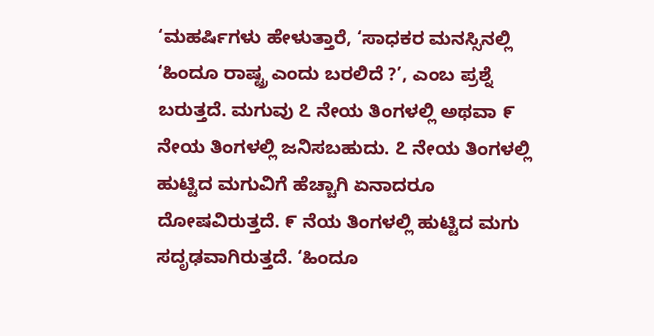‘ಮಹರ್ಷಿಗಳು ಹೇಳುತ್ತಾರೆ, ‘ಸಾಧಕರ ಮನಸ್ಸಿನಲ್ಲಿ ‘ಹಿಂದೂ ರಾಷ್ಟ್ರ ಎಂದು ಬರಲಿದೆ ?’, ಎಂಬ ಪ್ರಶ್ನೆ ಬರುತ್ತದೆ. ಮಗುವು ೭ ನೇಯ ತಿಂಗಳಲ್ಲಿ ಅಥವಾ ೯ ನೇಯ ತಿಂಗಳಲ್ಲಿ ಜನಿಸಬಹುದು. ೭ ನೇಯ ತಿಂಗಳಲ್ಲಿ ಹುಟ್ಟಿದ ಮಗುವಿಗೆ ಹೆಚ್ಚಾಗಿ ಏನಾದರೂ ದೋಷವಿರುತ್ತದೆ. ೯ ನೆಯ ತಿಂಗಳಲ್ಲಿ ಹುಟ್ಟಿದ ಮಗು ಸದೃಢವಾಗಿರುತ್ತದೆ. ‘ಹಿಂದೂ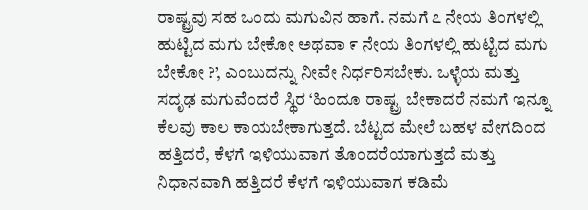ರಾಷ್ಟ್ರವು ಸಹ ಒಂದು ಮಗುವಿನ ಹಾಗೆ. ನಮಗೆ ೭ ನೇಯ ತಿಂಗಳಲ್ಲಿ ಹುಟ್ಟಿದ ಮಗು ಬೇಕೋ ಅಥವಾ ೯ ನೇಯ ತಿಂಗಳಲ್ಲಿ ಹುಟ್ಟಿದ ಮಗು ಬೇಕೋ ?’, ಎಂಬುದನ್ನು ನೀವೇ ನಿರ್ಧರಿಸಬೇಕು. ಒಳ್ಳೆಯ ಮತ್ತು ಸದೃಢ ಮಗುವೆಂದರೆ ಸ್ಥಿರ ‘ಹಿಂದೂ ರಾಷ್ಟ್ರ ಬೇಕಾದರೆ ನಮಗೆ ಇನ್ನೂ ಕೆಲವು ಕಾಲ ಕಾಯಬೇಕಾಗುತ್ತದೆ. ಬೆಟ್ಟದ ಮೇಲೆ ಬಹಳ ವೇಗದಿಂದ ಹತ್ತಿದರೆ, ಕೆಳಗೆ ಇಳಿಯುವಾಗ ತೊಂದರೆಯಾಗುತ್ತದೆ ಮತ್ತು ನಿಧಾನವಾಗಿ ಹತ್ತಿದರೆ ಕೆಳಗೆ ಇಳಿಯುವಾಗ ಕಡಿಮೆ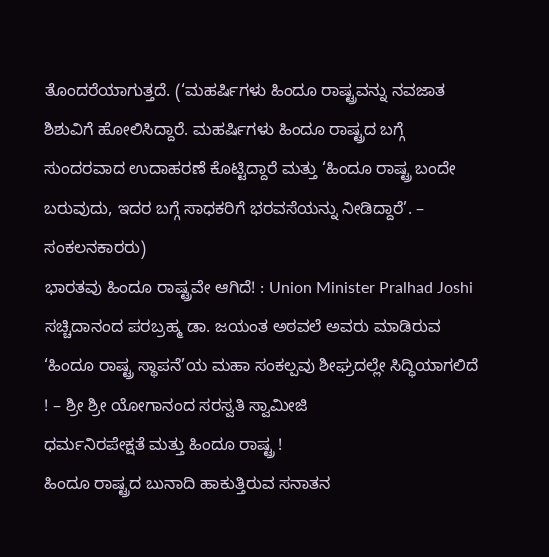ತೊಂದರೆಯಾಗುತ್ತದೆ. (‘ಮಹರ್ಷಿಗಳು ಹಿಂದೂ ರಾಷ್ಟ್ರವನ್ನು ನವಜಾತ ಶಿಶುವಿಗೆ ಹೋಲಿಸಿದ್ದಾರೆ. ಮಹರ್ಷಿಗಳು ಹಿಂದೂ ರಾಷ್ಟ್ರದ ಬಗ್ಗೆ ಸುಂದರವಾದ ಉದಾಹರಣೆ ಕೊಟ್ಟಿದ್ದಾರೆ ಮತ್ತು ‘ಹಿಂದೂ ರಾಷ್ಟ್ರ ಬಂದೇ ಬರುವುದು, ಇದರ ಬಗ್ಗೆ ಸಾಧಕರಿಗೆ ಭರವಸೆಯನ್ನು ನೀಡಿದ್ದಾರೆ’. – ಸಂಕಲನಕಾರರು)
ಭಾರತವು ಹಿಂದೂ ರಾಷ್ಟ್ರವೇ ಆಗಿದೆ! : Union Minister Pralhad Joshi
ಸಚ್ಚಿದಾನಂದ ಪರಬ್ರಹ್ಮ ಡಾ. ಜಯಂತ ಅಠವಲೆ ಅವರು ಮಾಡಿರುವ ‘ಹಿಂದೂ ರಾಷ್ಟ್ರ ಸ್ಥಾಪನೆ’ಯ ಮಹಾ ಸಂಕಲ್ಪವು ಶೀಘ್ರದಲ್ಲೇ ಸಿದ್ಧಿಯಾಗಲಿದೆ ! – ಶ್ರೀ ಶ್ರೀ ಯೋಗಾನಂದ ಸರಸ್ವತಿ ಸ್ವಾಮೀಜಿ
ಧರ್ಮನಿರಪೇಕ್ಷತೆ ಮತ್ತು ಹಿಂದೂ ರಾಷ್ಟ್ರ !
ಹಿಂದೂ ರಾಷ್ಟ್ರದ ಬುನಾದಿ ಹಾಕುತ್ತಿರುವ ಸನಾತನ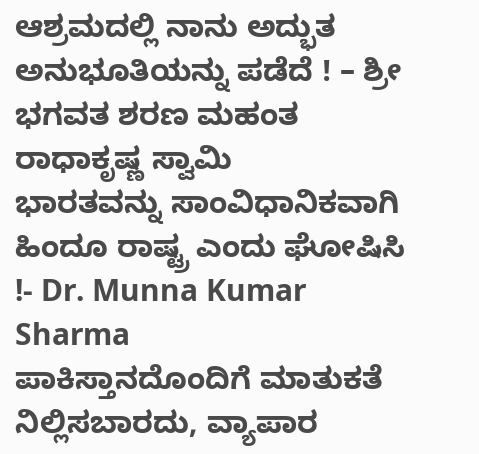ಆಶ್ರಮದಲ್ಲಿ ನಾನು ಅದ್ಭುತ ಅನುಭೂತಿಯನ್ನು ಪಡೆದೆ ! – ಶ್ರೀ ಭಗವತ ಶರಣ ಮಹಂತ ರಾಧಾಕೃಷ್ಣ ಸ್ವಾಮಿ
ಭಾರತವನ್ನು ಸಾಂವಿಧಾನಿಕವಾಗಿ ಹಿಂದೂ ರಾಷ್ಟ್ರ ಎಂದು ಘೋಷಿಸಿ !- Dr. Munna Kumar Sharma
ಪಾಕಿಸ್ತಾನದೊಂದಿಗೆ ಮಾತುಕತೆ ನಿಲ್ಲಿಸಬಾರದು, ವ್ಯಾಪಾರ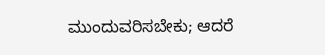ಮುಂದುವರಿಸಬೇಕು; ಆದರೆ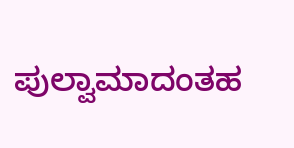ಪುಲ್ವಾಮಾದಂತಹ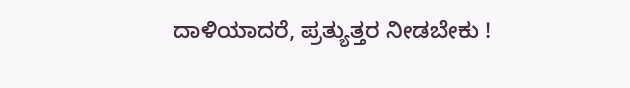ದಾಳಿಯಾದರೆ, ಪ್ರತ್ಯುತ್ತರ ನೀಡಬೇಕು !